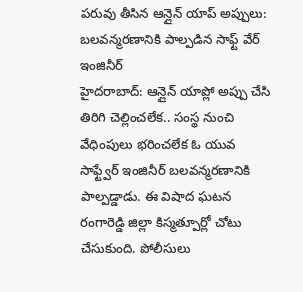పరువు తీసిన ఆన్లైన్ యాప్ అప్పులు: బలవన్మరణానికి పాల్పడిన సాఫ్ట్ వేర్ ఇంజినీర్
హైదరాబాద్: ఆన్లైన్ యాప్లో అప్పు చేసి తిరిగి చెల్లించలేక.. సంస్థ నుంచి వేధింపులు భరించలేక ఓ యువ సాఫ్ట్వేర్ ఇంజినీర్ బలవన్మరణానికి పాల్పడ్డాడు. ఈ విషాద ఘటన రంగారెడ్డి జిల్లా కిస్మత్పూర్లో చోటు చేసుకుంది. పోలీసులు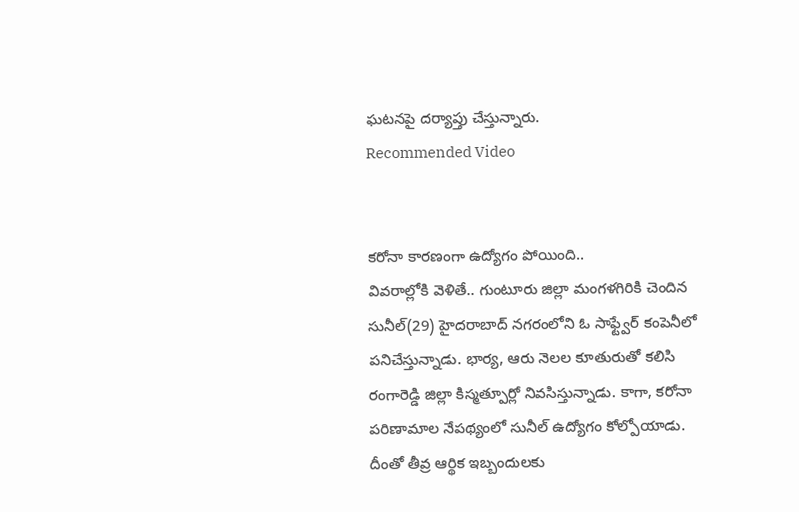ఘటనపై దర్యాప్తు చేస్తున్నారు.
Recommended Video


కరోనా కారణంగా ఉద్యోగం పోయింది..
వివరాల్లోకి వెళితే.. గుంటూరు జిల్లా మంగళగిరికి చెందిన సునీల్(29) హైదరాబాద్ నగరంలోని ఓ సాఫ్ట్వేర్ కంపెనీలో పనిచేస్తున్నాడు. భార్య, ఆరు నెలల కూతురుతో కలిసి రంగారెడ్డి జిల్లా కిస్మత్పూర్లో నివసిస్తున్నాడు. కాగా, కరోనా పరిణామాల నేపథ్యంలో సునీల్ ఉద్యోగం కోల్పోయాడు. దీంతో తీవ్ర ఆర్థిక ఇబ్బందులకు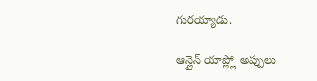గురయ్యాడు.

ఆన్లైన్ యాప్ల్లో అప్పులు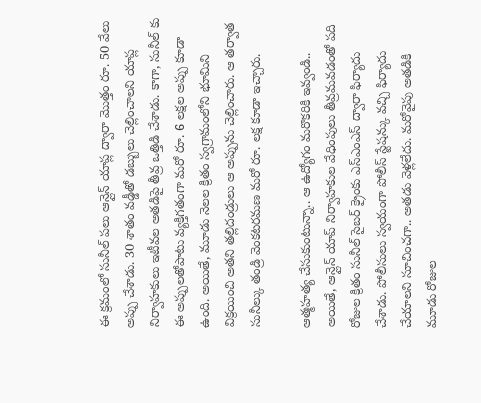ఈ క్రమంలో సునీల్ పలు ఆన్లైన్ యాప్ల ద్వారా మొత్తం రూ. 50 వేలు అప్పు చేశాడు. 30 శాతం వడ్డీతో డబ్బులు చెల్లించాలని యాప్ల నిర్వాహకులు ఇటీవల అతడిపై తీవ్ర ఒత్తిడి చేశాడు. కాగా, సునీల్ కు ఈ అప్పులతోపాటు వ్యక్తిగతంగా మరో రూ. 6 లక్షల అప్పు కూడా ఉంది. అయితే, మూడు నెలల క్రితం స్వగ్రామంలోని భూమిని విక్రయించి అతని తల్లిదండ్రులు ఆ అప్పును చెల్లించారు. ఆ తర్వాత సునీల్కు తండ్రి వెంకటరమణ మరో రూ. లక్ష కూడా ఇచ్చారు.

ఆత్మహత్య చేసుకుంటున్నా.. ఆ ఉద్యోగం మరొకరికి ఇవ్వండి..
అయితే, ఆన్లైన్ యాప్ నిర్వాహకుల వేధింపులు తీవ్రమవడంతో పది రోజుల క్రితం సునీల్ సైబర్ క్రైంకు ఎస్ఎంఎస్ ద్వారా ఫిర్యాదు చేశాడు. పోలీసులు స్వయంగా పోలీస్ స్టేషన్కు వచ్చి ఫిర్యాదు చేయాలని సూచించగా.. అతడు వెళ్లలేదు. మరోవైపు అతడికి మూడు రోజుల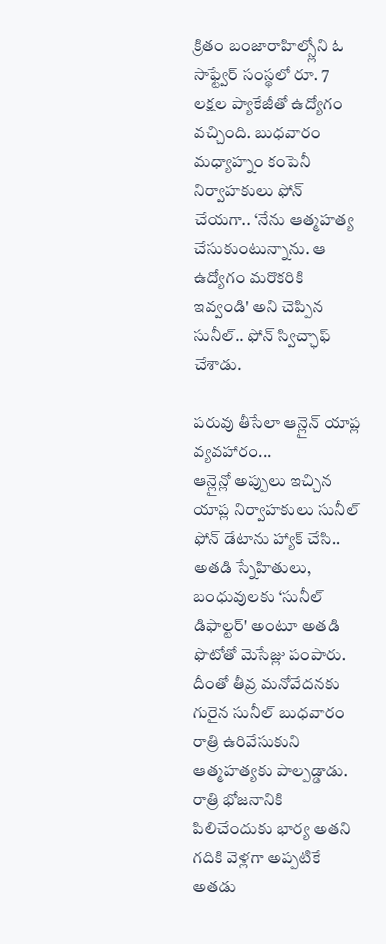క్రితం బంజారాహిల్స్లోని ఓ సాఫ్ట్వేర్ సంస్థలో రూ. 7 లక్షల ప్యాకేజీతో ఉద్యోగం వచ్చింది. బుధవారం మధ్యాహ్నం కంపెనీ నిర్వాహకులు ఫోన్ చేయగా.. ‘నేను ఆత్మహత్య చేసుకుంటున్నాను. ఆ ఉద్యోగం మరొకరికి ఇవ్వండి' అని చెప్పిన సునీల్.. ఫోన్ స్విచ్ఛాఫ్ చేశాడు.

పరువు తీసేలా ఆన్లైన్ యాప్ల వ్యవహారం...
ఆన్లైన్లో అప్పులు ఇచ్చిన యాప్ల నిర్వాహకులు సునీల్ ఫోన్ డేటాను హ్యాక్ చేసి..
అతడి స్నేహితులు, బంధువులకు ‘సునీల్ డిఫాల్టర్' అంటూ అతడి ఫొటోతో మెసేజ్లు పంపారు. దీంతో తీవ్ర మనోవేదనకు గురైన సునీల్ బుధవారం రాత్రి ఉరివేసుకుని ఆత్మహత్యకు పాల్పడ్డాడు. రాత్రి భోజనానికి పిలిచేందుకు భార్య అతని గదికి వెళ్లగా అప్పటికే అతడు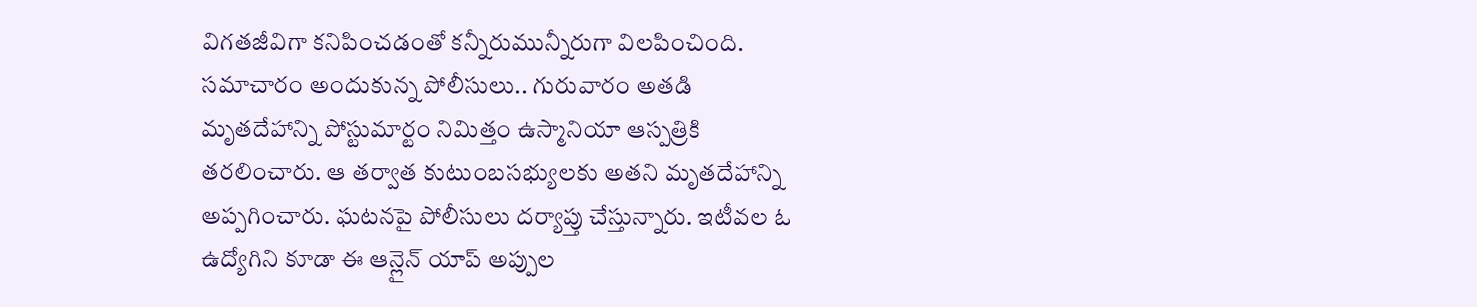విగతజీవిగా కనిపించడంతో కన్నీరుమున్నీరుగా విలపించింది. సమాచారం అందుకున్న పోలీసులు.. గురువారం అతడి మృతదేహాన్ని పోస్టుమార్టం నిమిత్తం ఉస్మానియా ఆస్పత్రికి తరలించారు. ఆ తర్వాత కుటుంబసభ్యులకు అతని మృతదేహాన్ని అప్పగించారు. ఘటనపై పోలీసులు దర్యాప్తు చేస్తున్నారు. ఇటీవల ఓ ఉద్యోగిని కూడా ఈ ఆన్లైన్ యాప్ అప్పుల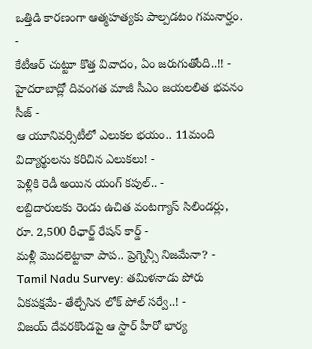ఒత్తిడి కారణంగా ఆత్మహత్యకు పాల్పడటం గమనార్హం.
-
కేటీఆర్ చుట్టూ కొత్త వివాదం, ఏం జరుగుతోంది..!! -
హైదరాబాద్లో దివంగత మాజీ సీఎం జయలలిత భవనం సీజ్ -
ఆ యూనివర్సిటీలో ఎలుకల భయం.. 11మంది విద్యార్థులను కరిచిన ఎలుకలు! -
పెళ్లికి రెడీ అయిన యంగ్ కపుల్.. -
లబ్దిదారులకు రెండు ఉచిత వంటగ్యాస్ సిలిండర్లు, రూ. 2,500 రీఛార్జ్ రేషన్ కార్డ్ -
మళ్లీ మొదలెట్టావా పాప.. ప్రెగ్నెన్సీ నిజమేనా? -
Tamil Nadu Survey: తమిళనాడు పోరు ఏకపక్షమే- తేల్చేసిన లోక్ పోల్ సర్వే..! -
విజయ్ దేవరకొండపై ఆ స్టార్ హీరో భార్య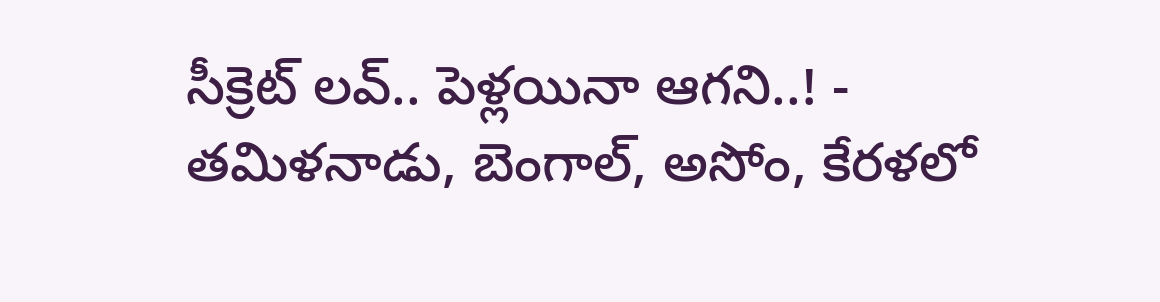సీక్రెట్ లవ్.. పెళ్లయినా ఆగని..! -
తమిళనాడు, బెంగాల్, అసోం, కేరళలో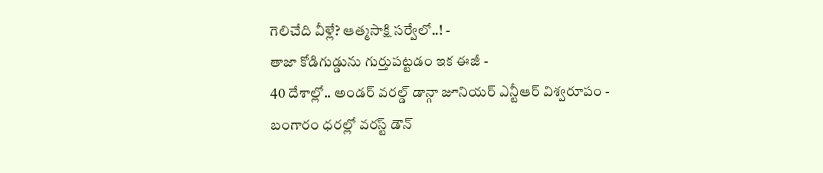గెలిచేది వీళ్లే? ఆత్మసాక్షి సర్వేలో..! -
తాజా కోడిగుడ్డును గుర్తుపట్టడం ఇక ఈజీ -
40 దేశాల్లో.. అండర్ వరల్డ్ డాన్గా జూనియర్ ఎన్టీఆర్ విశ్వరూపం -
బంగారం ధరల్లో వరస్ట్ డౌన్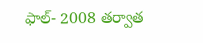ఫాల్- 2008 తర్వాత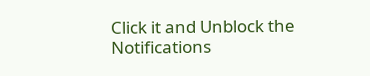Click it and Unblock the Notifications